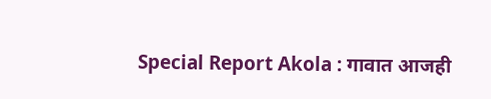Special Report Akola : गावात आजही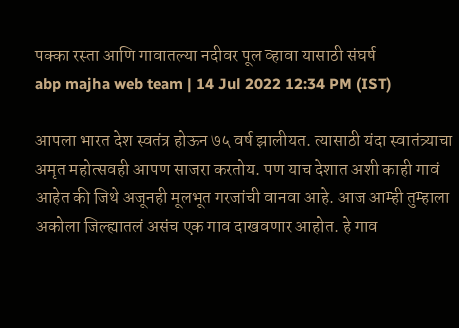पक्का रस्ता आणि गावातल्या नदीवर पूल व्हावा यासाठी संघर्ष
abp majha web team | 14 Jul 2022 12:34 PM (IST)

आपला भारत देश स्वतंत्र होऊन ७५ वर्ष झालीयत. त्यासाठी यंदा स्वातंत्र्याचा अमृत महोत्सवही आपण साजरा करतोय. पण याच देशात अशी काही गावं आहेत की जिथे अजूनही मूलभूत गरजांची वानवा आहे. आज आम्ही तुम्हाला अकोला जिल्ह्यातलं असंच एक गाव दाखवणार आहोत. हे गाव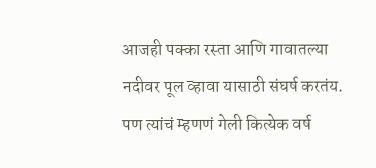आजही पक्का रस्ता आणि गावातल्या नदीवर पूल व्हावा यासाठी संघर्ष करतंय. पण त्यांचं म्हणणं गेली कित्येक वर्ष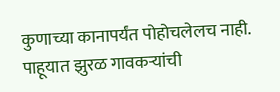कुणाच्या कानापर्यंत पोहोचलेलच नाही. पाहूयात झुरळ गावकऱ्यांची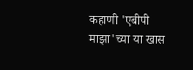कहाणी 'एबीपी माझा'च्या या खास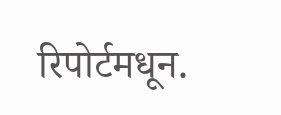रिपोर्टमधून.